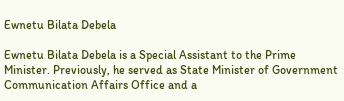Ewnetu Bilata Debela

Ewnetu Bilata Debela is a Special Assistant to the Prime Minister. Previously, he served as State Minister of Government Communication Affairs Office and a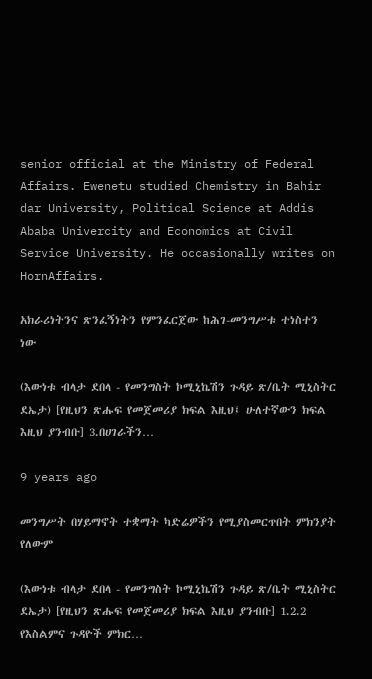senior official at the Ministry of Federal Affairs. Ewenetu studied Chemistry in Bahir dar University, Political Science at Addis Ababa Univercity and Economics at Civil Service University. He occasionally writes on HornAffairs.

አክራሪነትንና ጽንፈኝነትን የምንፈርጀው ከሕገ-መንግሥቱ ተነስተን ነው

(እውነቱ ብላታ ደበላ - የመንግስት ኮሚኒኬሽን ጉዳይ ጽ/ቤት ሚኒስትር ደኤታ) [የዚህን ጽሑፍ የመጀመሪያ ክፍል እዚህ፤ ሁለተኛውን ክፍል እዚህ ያንብቡ] 3.በሀገራችን…

9 years ago

መንግሥት በሃይማኖት ተቋማት ካድሬዎችን የሚያስመርጥበት ምክንያት የለውም

(እውነቱ ብላታ ደበላ - የመንግስት ኮሚኒኬሽን ጉዳይ ጽ/ቤት ሚኒስትር ደኤታ) [የዚህን ጽሑፍ የመጀመሪያ ክፍል እዚህ ያንብቡ] 1.2.2 የእስልምና ጉዳዮች ምክር…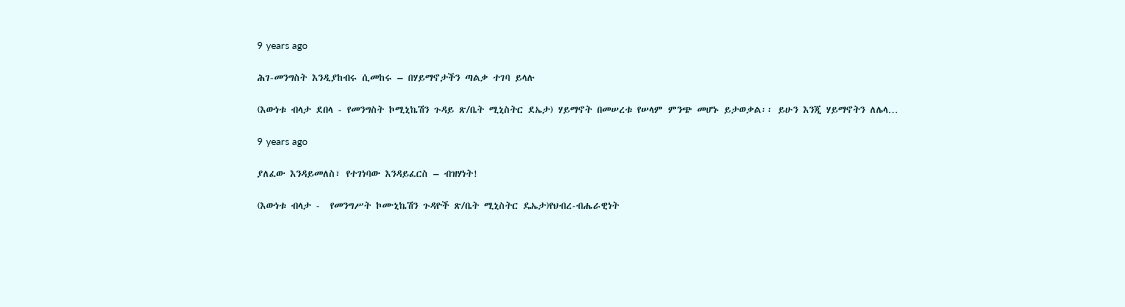9 years ago

ሕገ-መንግስት እንዲያከብሩ ሲመከሩ – በሃይማኖታችን ጣልቃ ተገባ ይላሉ

(እውነቱ ብላታ ደበላ - የመንግስት ኮሚኒኬሽን ጉዳይ ጽ/ቤት ሚኒስትር ደኤታ) ሃይማኖት በመሠረቱ የሠላም ምንጭ መሆኑ ይታወቃል፡፡ ይሁን እንጂ ሃይማኖትን ለሌላ…

9 years ago

ያለፈው እንዳይመለስ፣ የተገነባው እንዳይፈርስ – ብዝሃነት!

(እውነቱ ብላታ -  የመንግሥት ኮሙኒኬሽን ጉዳዮች ጽ/ቤት ሚኒስትር ዴኤታ)የህብረ-ብሔራዊነት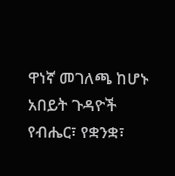ዋነኛ መገለጫ ከሆኑ አበይት ጉዳዮች የብሔር፣ የቋንቋ፣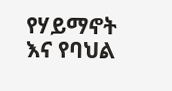የሃይማኖት እና የባህል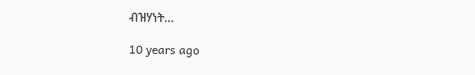ብዝሃነት…

10 years ago